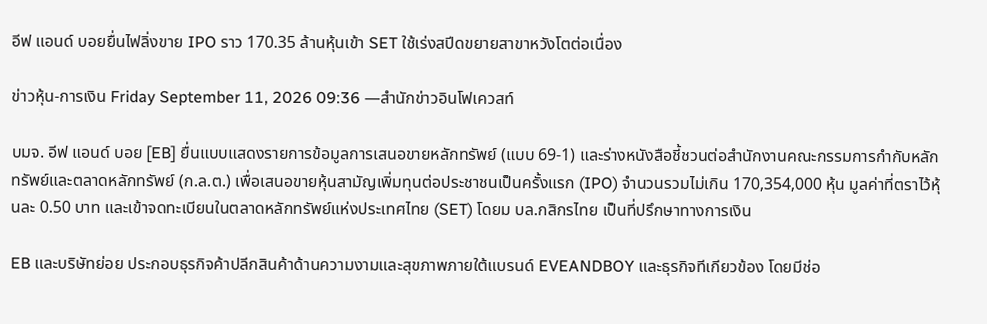อีฟ แอนด์ บอยยื่นไฟลิ่งขาย IPO ราว 170.35 ล้านหุ้นเข้า SET ใช้เร่งสปีดขยายสาขาหวังโตต่อเนื่อง

ข่าวหุ้น-การเงิน Friday September 11, 2026 09:36 —สำนักข่าวอินโฟเควสท์

บมจ. อีฟ แอนด์ บอย [EB] ยื่นแบบแสดงรายการข้อมูลการเสนอขายหลักทรัพย์ (แบบ 69-1) และร่างหนังสือชี้ชวนต่อสำนักงานคณะกรรมการกำกับหลักทรัพย์และตลาดหลักทรัพย์ (ก.ล.ต.) เพื่อเสนอขายหุ้นสามัญเพิ่มทุนต่อประชาชนเป็นครั้งแรก (IPO) จำนวนรวมไม่เกิน 170,354,000 หุ้น มูลค่าที่ตราไว้หุ้นละ 0.50 บาท และเข้าจดทะเบียนในตลาดหลักทรัพย์แห่งประเทศไทย (SET) โดยม บล.กสิกรไทย เป็นที่ปรึกษาทางการเงิน

EB และบริษัทย่อย ประกอบธุรกิจค้าปลีกสินค้าด้านความงามและสุขภาพภายใต้แบรนด์ EVEANDBOY และธุรกิจทีเกียวข้อง โดยมีช่อ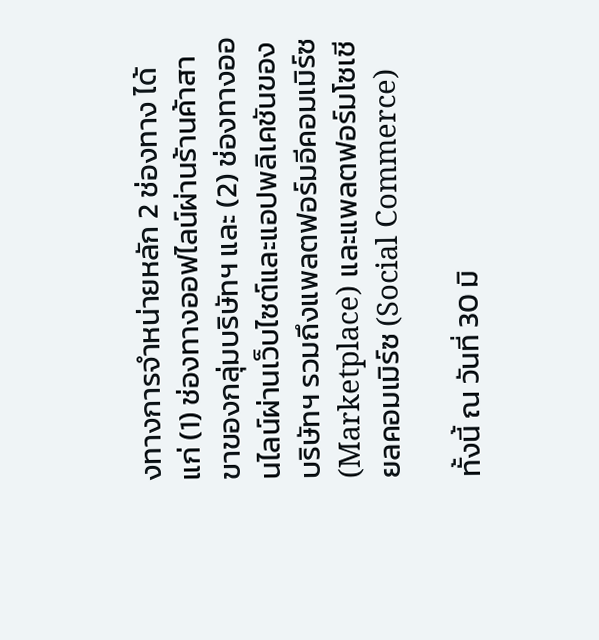งทางการจําหน่ายหลัก 2 ช่องทาง ได้แก่ (1) ช่องทางออฟไลน์ผ่านร้านค้าสาขาของกลุ่มบริษัทฯ และ (2) ช่องทางออนไลน์ผ่านเว็บไซต์และแอปพลิเคชันของบริษัทฯ รวมถึงแพลตฟอร์มอีคอมเมิร์ซ (Marketplace) และแพลตฟอร์มโซเชียลคอมเมิร์ซ (Social Commerce)

ทั้งนี้ ณ วันที่ 30 มิ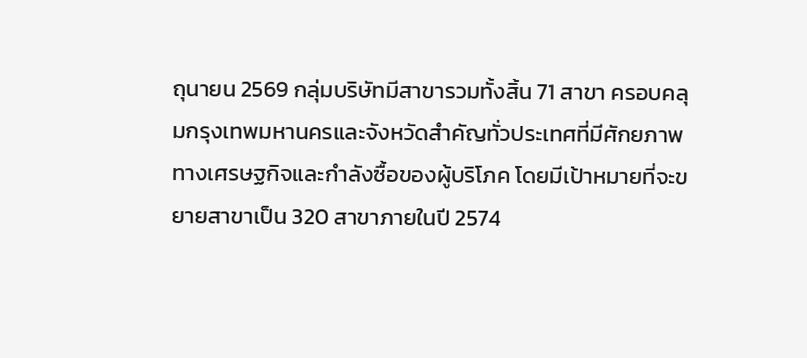ถุนายน 2569 กลุ่มบริษัทมีสาขารวมทั้งสิ้น 71 สาขา ครอบคลุมกรุงเทพมหานครและจังหวัดสําคัญทั่วประเทศที่มีศักยภาพทางเศรษฐกิจและกําลังซื้อของผู้บริโภค โดยมีเป้าหมายที่จะขยายสาขาเป็น 320 สาขาภายในปี 2574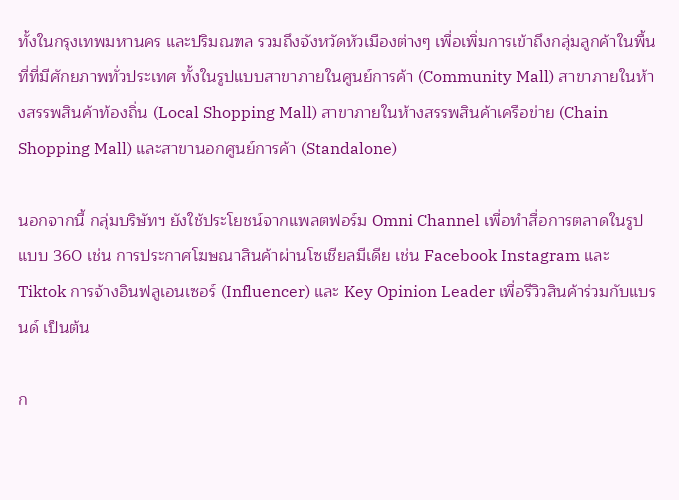ทั้งในกรุงเทพมหานคร และปริมณฑล รวมถึงจังหวัดหัวเมืองต่างๆ เพื่อเพิ่มการเข้าถึงกลุ่มลูกค้าในพื้นที่ที่มีศักยภาพทั่วประเทศ ทั้งในรูปแบบสาขาภายในศูนย์การค้า (Community Mall) สาขาภายในห้างสรรพสินค้าท้องถิ่น (Local Shopping Mall) สาขาภายในห้างสรรพสินค้าเครือข่าย (Chain Shopping Mall) และสาขานอกศูนย์การค้า (Standalone)

นอกจากนี้ กลุ่มบริษัทฯ ยังใช้ประโยชน์จากแพลตฟอร์ม Omni Channel เพื่อทำสื่อการตลาดในรูปแบบ 360 เช่น การประกาศโฆษณาสินค้าผ่านโซเชียลมีเดีย เช่น Facebook Instagram และ Tiktok การจ้างอินฟลูเอนเซอร์ (Influencer) และ Key Opinion Leader เพื่อรีวิวสินค้าร่วมกับแบรนด์ เป็นต้น

ก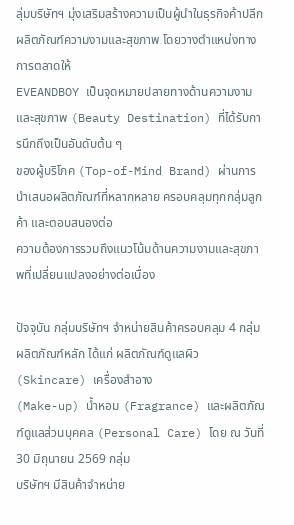ลุ่มบริษัทฯ มุ่งเสริมสร้างความเป็นผู้นําในธุรกิจค้าปลีกผลิตภัณฑ์ความงามและสุขภาพ โดยวางตําแหน่งทางการตลาดให้
EVEANDBOY เป็นจุดหมายปลายทางด้านความงามและสุขภาพ (Beauty Destination) ที่ได้รับการนึกถึงเป็นอันดับต้น ๆ
ของผู้บริโภค (Top-of-Mind Brand) ผ่านการนําเสนอผลิตภัณฑ์ที่หลากหลาย ครอบคลุมทุกกลุ่มลูกค้า และตอบสนองต่อ
ความต้องการรวมถึงแนวโน้มด้านความงามและสุขภาพที่เปลี่ยนแปลงอย่างต่อเนื่อง

ปัจจุบัน กลุ่มบริษัทฯ จําหน่ายสินค้าครอบคลุม 4 กลุ่มผลิตภัณฑ์หลัก ได้แก่ ผลิตภัณฑ์ดูแลผิว (Skincare) เครื่องสําอาง
(Make-up) น้ำหอม (Fragrance) และผลิตภัณฑ์ดูแลส่วนบุคคล (Personal Care) โดย ณ วันที่ 30 มิถุนายน 2569 กลุ่ม
บริษัทฯ มีสินค้าจําหน่าย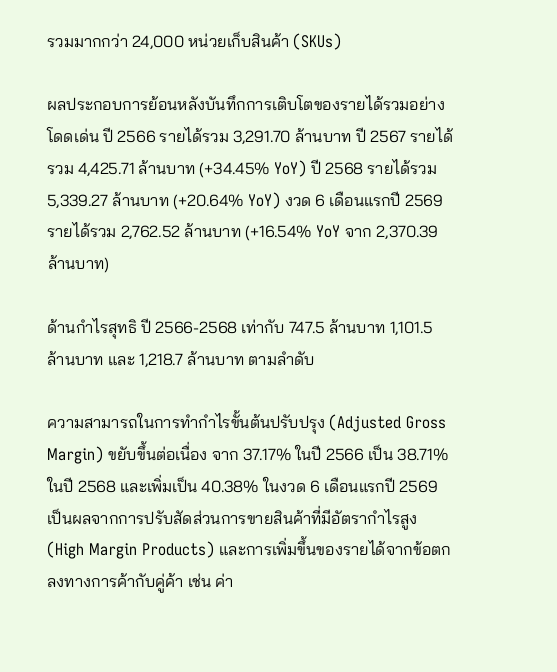รวมมากกว่า 24,000 หน่วยเก็บสินค้า (SKUs)

ผลประกอบการย้อนหลังบันทึกการเติบโตของรายได้รวมอย่างโดดเด่น ปี 2566 รายได้รวม 3,291.70 ล้านบาท ปี 2567 รายได้รวม 4,425.71 ล้านบาท (+34.45% YoY) ปี 2568 รายได้รวม 5,339.27 ล้านบาท (+20.64% YoY) งวด 6 เดือนแรกปี 2569 รายได้รวม 2,762.52 ล้านบาท (+16.54% YoY จาก 2,370.39 ล้านบาท)

ด้านกำไรสุทธิ ปี 2566-2568 เท่ากับ 747.5 ล้านบาท 1,101.5 ล้านบาท และ 1,218.7 ล้านบาท ตามลําดับ

ความสามารถในการทำกำไรขั้นต้นปรับปรุง (Adjusted Gross Margin) ขยับขึ้นต่อเนื่อง จาก 37.17% ในปี 2566 เป็น 38.71% ในปี 2568 และเพิ่มเป็น 40.38% ในงวด 6 เดือนแรกปี 2569 เป็นผลจากการปรับสัดส่วนการขายสินค้าที่มีอัตรากำไรสูง (High Margin Products) และการเพิ่มขึ้นของรายได้จากข้อตกลงทางการค้ากับคู่ค้า เช่น ค่า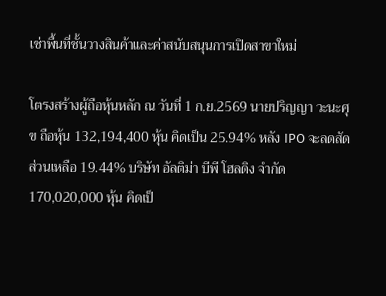เช่าพื้นที่ชั้นวางสินค้าและค่าสนับสนุนการเปิดสาขาใหม่

โตรงสร้างผู้ถือหุ้นหลัก ณ วันที่ 1 ก.ย.2569 นายปริญญา วะนะศุข ถือหุ้น 132,194,400 หุ้น คิดเป็น 25.94% หลัง IPO จะลดสัดส่วนเหลือ 19.44% บริษัท อัลติม่า บีพี โฮลดิง จํากัด 170,020,000 หุ้น คิดเป็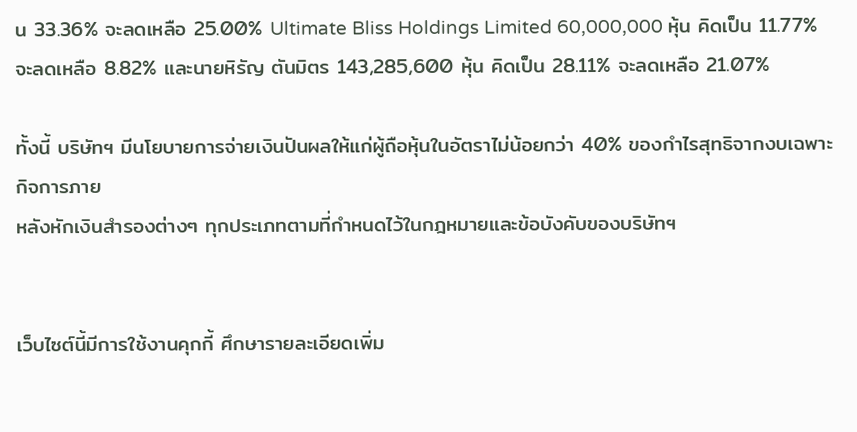น 33.36% จะลดเหลือ 25.00% Ultimate Bliss Holdings Limited 60,000,000 หุ้น คิดเป็น 11.77% จะลดเหลือ 8.82% และนายหิรัญ ตันมิตร 143,285,600 หุ้น คิดเป็น 28.11% จะลดเหลือ 21.07%

ทั้งนี้ บริษัทฯ มีนโยบายการจ่ายเงินปันผลให้แก่ผู้ถือหุ้นในอัตราไม่น้อยกว่า 40% ของกําไรสุทธิจากงบเฉพาะกิจการภาย
หลังหักเงินสํารองต่างๆ ทุกประเภทตามที่กําหนดไว้ในกฎหมายและข้อบังคับของบริษัทฯ


เว็บไซต์นี้มีการใช้งานคุกกี้ ศึกษารายละเอียดเพิ่ม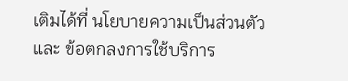เติมได้ที่ นโยบายความเป็นส่วนตัว และ ข้อตกลงการใช้บริการ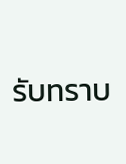รับทราบ